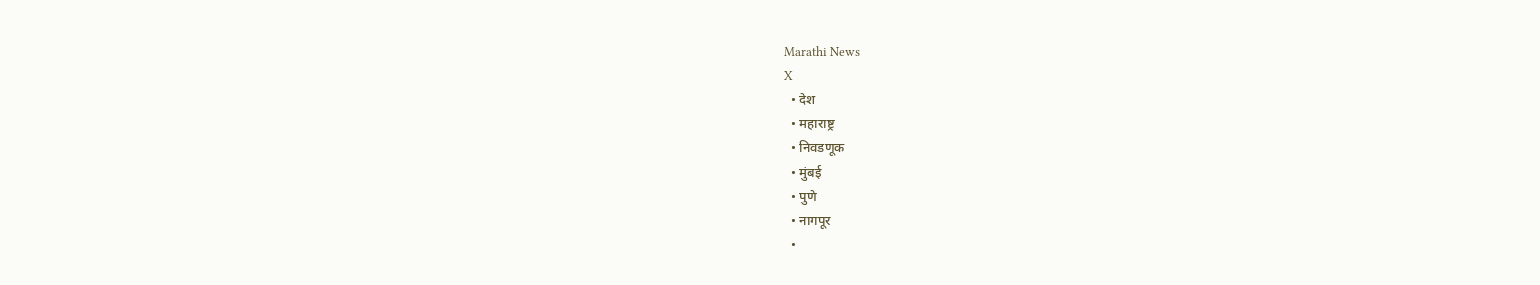Marathi News
X
  • देश
  • महाराष्ट्र
  • निवडणूक
  • मुंबई
  • पुणे
  • नागपूर
  •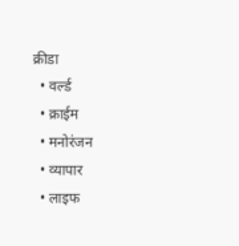क्रीडा
  • वर्ल्ड
  • क्राईम
  • मनोरंजन
  • व्यापार
  • लाइफ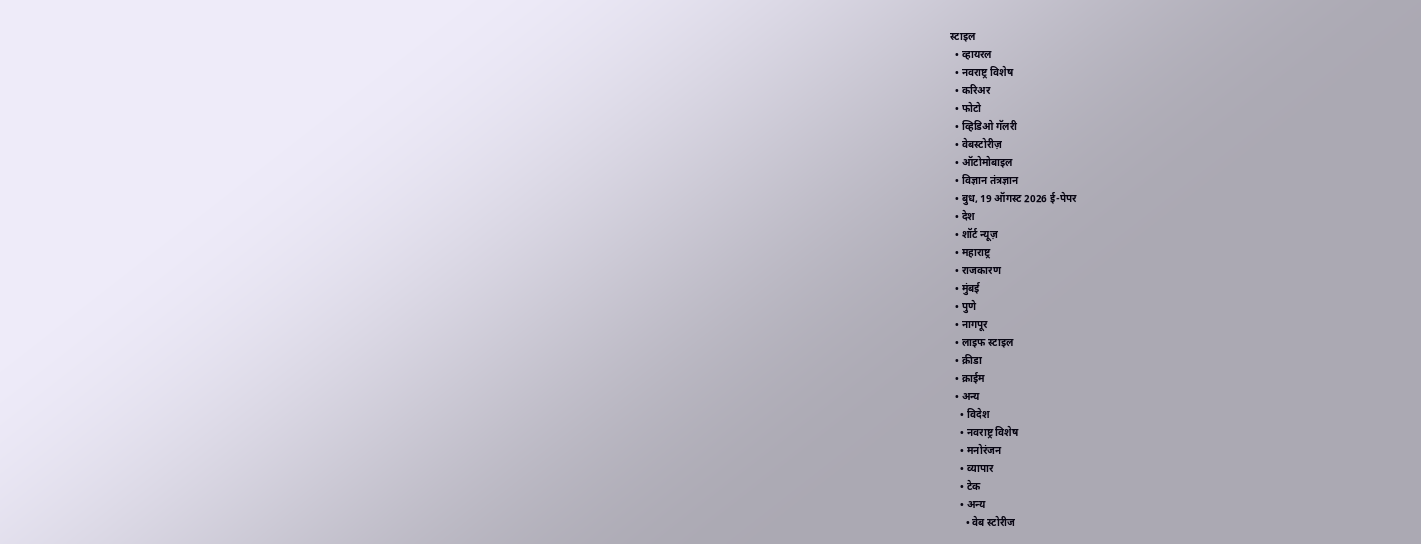स्टाइल
  • व्हायरल
  • नवराष्ट्र विशेष
  • करिअर
  • फोटो
  • व्हिडिओ गॅलरी
  • वेबस्टोरीज़
  • ऑटोमोबाइल
  • विज्ञान तंत्रज्ञान
  • बुध, 19 ऑगस्ट 2026 ई-पेपर
  • देश
  • शॉर्ट न्यूज़
  • महाराष्ट्र
  • राजकारण
  • मुंबई
  • पुणे
  • नागपूर
  • लाइफ स्टाइल
  • क्रीडा
  • क्राईम
  • अन्य
    • विदेश
    • नवराष्ट्र विशेष
    • मनोरंजन
    • व्यापार
    • टेक
    • अन्य
      • वेब स्टोरीज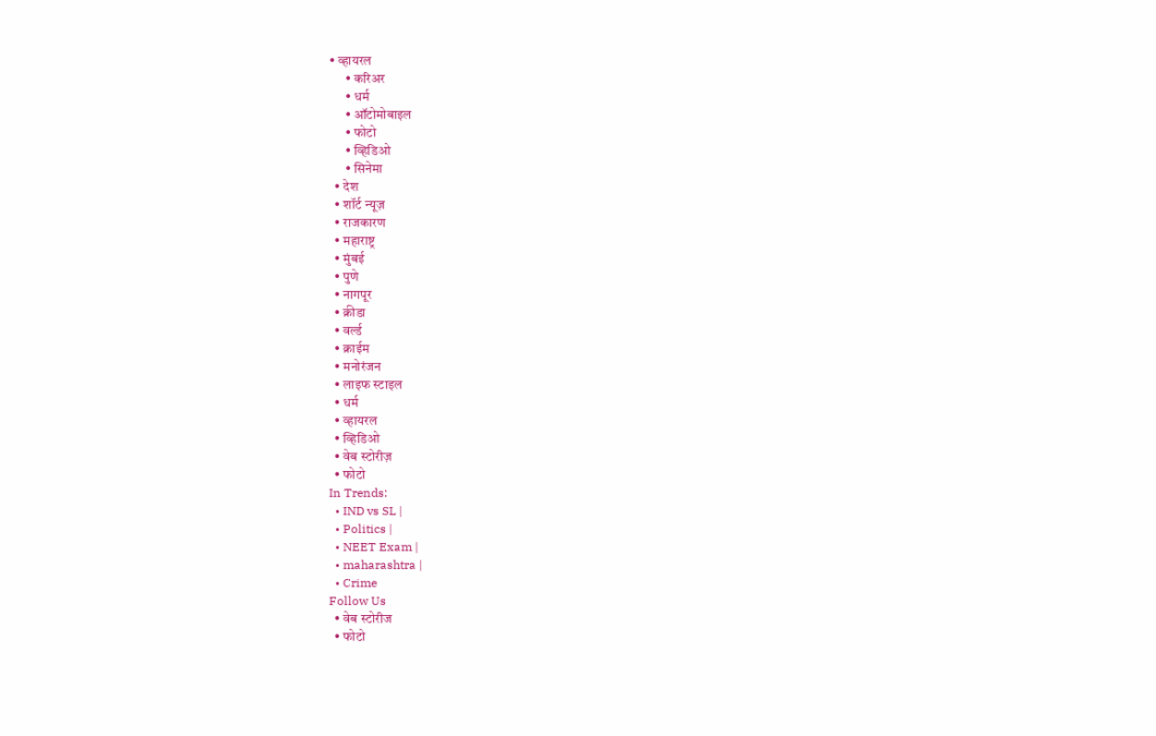• व्हायरल
      • करिअर
      • धर्म
      • ऑटोमोबाइल
      • फोटो
      • व्हिडिओ
      • सिनेमा
  • देश
  • शॉर्ट न्यूज़
  • राजकारण
  • महाराष्ट्र
  • मुंबई
  • पुणे
  • नागपूर
  • क्रीडा
  • वर्ल्ड
  • क्राईम
  • मनोरंजन
  • लाइफ स्टाइल
  • धर्म
  • व्हायरल
  • व्हिडिओ
  • वेब स्टोरीज़
  • फोटो
In Trends:
  • IND vs SL |
  • Politics |
  • NEET Exam |
  • maharashtra |
  • Crime
Follow Us
  • वेब स्टोरीज
  • फोटो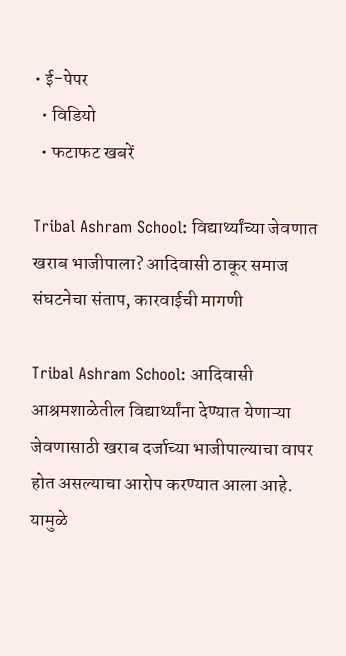• ई-पेपर
  • विडियो
  • फटाफट खबरें

Tribal Ashram School: विद्यार्थ्यांच्या जेवणात खराब भाजीपाला? आदिवासी ठाकूर समाज संघटनेचा संताप, कारवाईची मागणी

Tribal Ashram School: आदिवासी आश्रमशाळेतील विद्यार्थ्यांना देण्यात येणाऱ्या जेवणासाठी खराब दर्जाच्या भाजीपाल्याचा वापर होत असल्याचा आरोप करण्यात आला आहे. यामुळे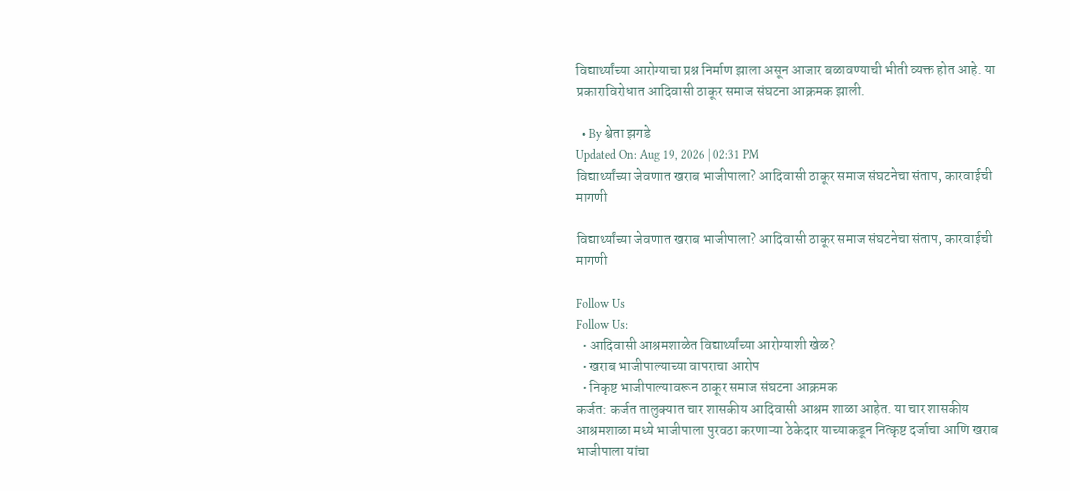विद्यार्थ्यांच्या आरोग्याचा प्रश्न निर्माण झाला असून आजार बळावण्याची भीती व्यक्त होत आहे. या प्रकाराविरोधात आदिवासी ठाकूर समाज संघटना आक्रमक झाली.

  • By श्वेता झगडे
Updated On: Aug 19, 2026 | 02:31 PM
विद्यार्थ्यांच्या जेवणात खराब भाजीपाला? आदिवासी ठाकूर समाज संघटनेचा संताप, कारवाईची मागणी

विद्यार्थ्यांच्या जेवणात खराब भाजीपाला? आदिवासी ठाकूर समाज संघटनेचा संताप, कारवाईची मागणी

Follow Us
Follow Us:
  • आदिवासी आश्रमशाळेत विद्यार्थ्यांच्या आरोग्याशी खेळ?
  • खराब भाजीपाल्याच्या वापराचा आरोप
  • निकृष्ट भाजीपाल्यावरून ठाकूर समाज संघटना आक्रमक
कर्जत: कर्जत तालुक्यात चार शासकीय आदिवासी आश्रम शाळा आहेत. या चार शासकीय आश्रमशाळा मध्ये भाजीपाला पुरवठा करणाऱ्या ठेकेदार याच्याकडून नित्कृष्ट दर्जाचा आणि खराब भाजीपाला यांचा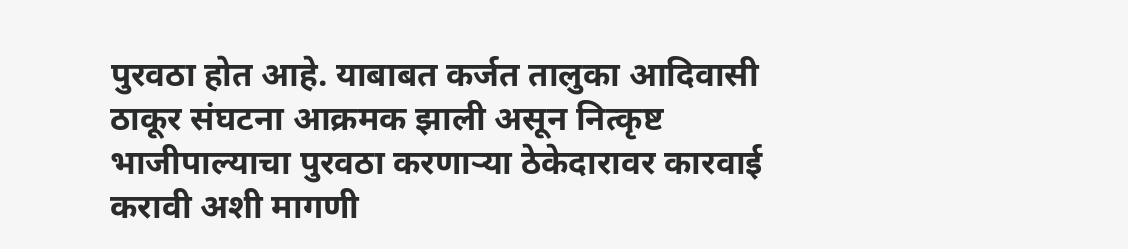पुरवठा होत आहे. याबाबत कर्जत तालुका आदिवासी ठाकूर संघटना आक्रमक झाली असून नित्कृष्ट भाजीपाल्याचा पुरवठा करणाऱ्या ठेकेदारावर कारवाई करावी अशी मागणी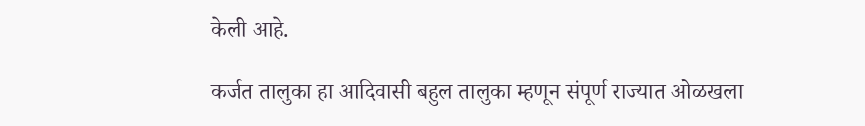केली आहे.

कर्जत तालुका हा आदिवासी बहुल तालुका म्हणून संपूर्ण राज्यात ओळखला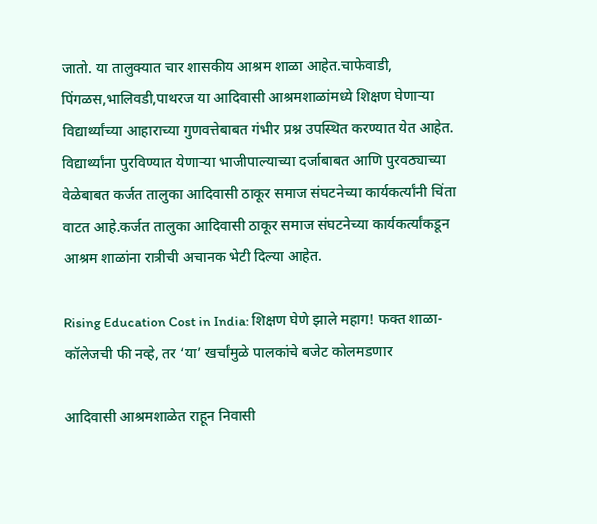जातो. या तालुक्यात चार शासकीय आश्रम शाळा आहेत.चाफेवाडी, पिंगळस,भालिवडी,पाथरज या आदिवासी आश्रमशाळांमध्ये शिक्षण घेणाऱ्या विद्यार्थ्यांच्या आहाराच्या गुणवत्तेबाबत गंभीर प्रश्न उपस्थित करण्यात येत आहेत. विद्यार्थ्यांना पुरविण्यात येणाऱ्या भाजीपाल्याच्या दर्जाबाबत आणि पुरवठ्याच्या वेळेबाबत कर्जत तालुका आदिवासी ठाकूर समाज संघटनेच्या कार्यकर्त्यांनी चिंता वाटत आहे.कर्जत तालुका आदिवासी ठाकूर समाज संघटनेच्या कार्यकर्त्यांकडून आश्रम शाळांना रात्रीची अचानक भेटी दिल्या आहेत.

Rising Education Cost in India: शिक्षण घेणे झाले महाग! फक्त शाळा-कॉलेजची फी नव्हे, तर ‘या’ खर्चांमुळे पालकांचे बजेट कोलमडणार

आदिवासी आश्रमशाळेत राहून निवासी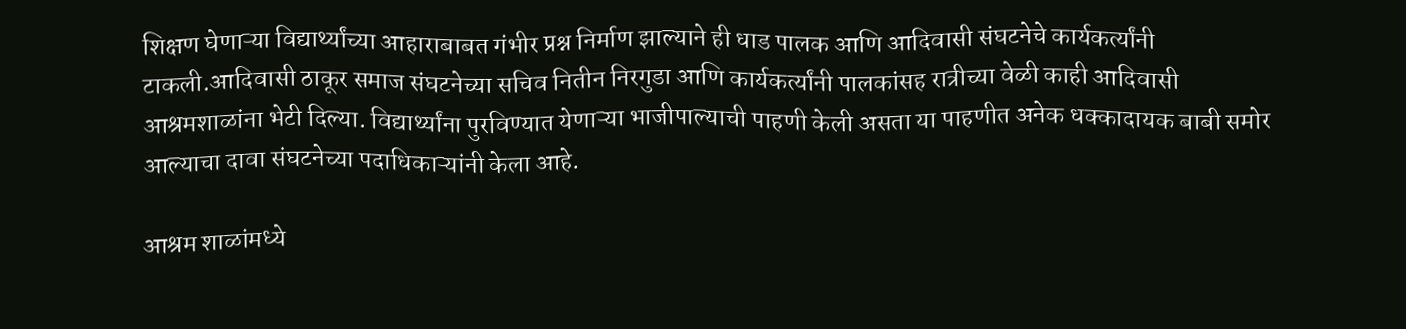शिक्षण घेणाऱ्या विद्यार्थ्यांच्या आहाराबाबत गंभीर प्रश्न निर्माण झाल्याने ही धाड पालक आणि आदिवासी संघटनेचे कार्यकर्त्यांनी टाकली.आदिवासी ठाकूर समाज संघटनेच्या सचिव नितीन निरगुडा आणि कार्यकर्त्यांनी पालकांसह रात्रीच्या वेळी काही आदिवासी आश्रमशाळांना भेटी दिल्या. विद्यार्थ्यांना पुरविण्यात येणाऱ्या भाजीपाल्याची पाहणी केली असता या पाहणीत अनेक धक्कादायक बाबी समोर आल्याचा दावा संघटनेच्या पदाधिकाऱ्यांनी केला आहे.

आश्रम शाळांमध्ये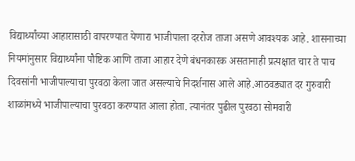विद्यार्थ्यांच्या आहारासाठी वापरण्यात येणारा भाजीपाला दररोज ताजा असणे आवश्यक आहे. शासनाच्या नियमांनुसार विद्यार्थ्यांना पौष्टिक आणि ताजा आहार देणे बंधनकारक असतानाही प्रत्यक्षात चार ते पाच दिवसांनी भाजीपाल्याचा पुरवठा केला जात असल्याचे निदर्शनास आले आहे.आठवड्यात दर गुरुवारी शाळांमध्ये भाजीपाल्याचा पुरवठा करण्यात आला होता. त्यानंतर पुढील पुरवठा सोमवारी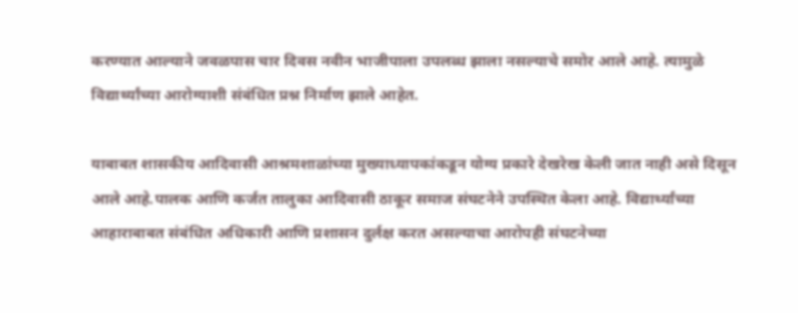करण्यात आल्याने जवळपास चार दिवस नवीन भाजीपाला उपलब्ध झाला नसल्याचे समोर आले आहे. त्यामुळे विद्यार्थ्यांच्या आरोग्याशी संबंधित प्रश्न निर्माण झाले आहेत.

याबाबत शासकीय आदिवासी आश्रमशाळांच्या मुख्याध्यापकांकडून योग्य प्रकारे देखरेख केली जात नाही असे दिसून आले आहे.पालक आणि कर्जत तालुका आदिवासी ठाकूर समाज संघटनेने उपस्थित केला आहे. विद्यार्थ्यांच्या आहाराबाबत संबंधित अधिकारी आणि प्रशासन दुर्लक्ष करत असल्याचा आरोपही संघटनेच्या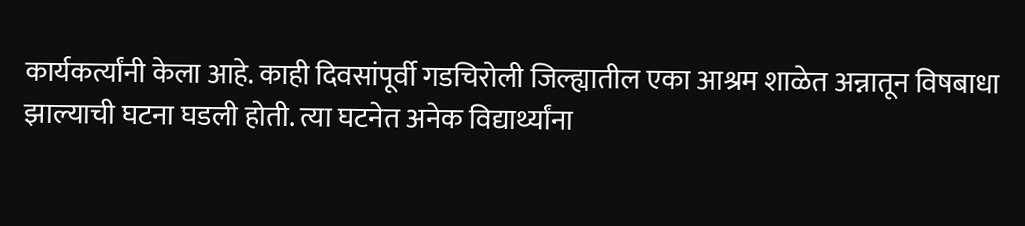कार्यकर्त्यांनी केला आहे. काही दिवसांपूर्वी गडचिरोली जिल्ह्यातील एका आश्रम शाळेत अन्नातून विषबाधा झाल्याची घटना घडली होती. त्या घटनेत अनेक विद्यार्थ्यांना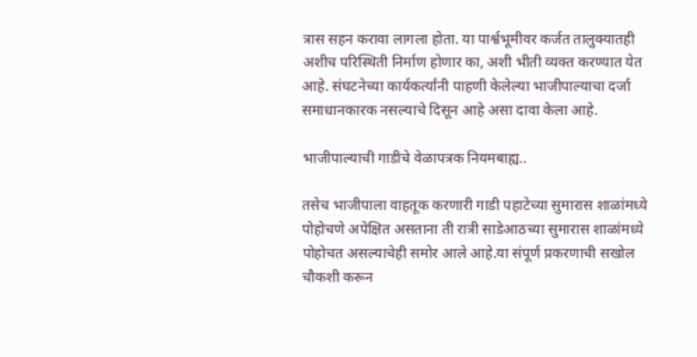त्रास सहन करावा लागला होता. या पार्श्वभूमीवर कर्जत तालुक्यातही अशीच परिस्थिती निर्माण होणार का, अशी भीती व्यक्त करण्यात येत आहे. संघटनेच्या कार्यकर्त्यांनी पाहणी केलेल्या भाजीपाल्याचा दर्जा समाधानकारक नसल्याचे दिसून आहे असा दावा केला आहे.

भाजीपाल्याची गाडीचे वेळापत्रक नियमबाह्य..

तसेच भाजीपाला वाहतूक करणारी गाडी पहाटेच्या सुमारास शाळांमध्ये पोहोचणे अपेक्षित असताना ती रात्री साडेआठच्या सुमारास शाळांमध्ये पोहोचत असल्याचेही समोर आले आहे.या संपूर्ण प्रकरणाची सखोल चौकशी करून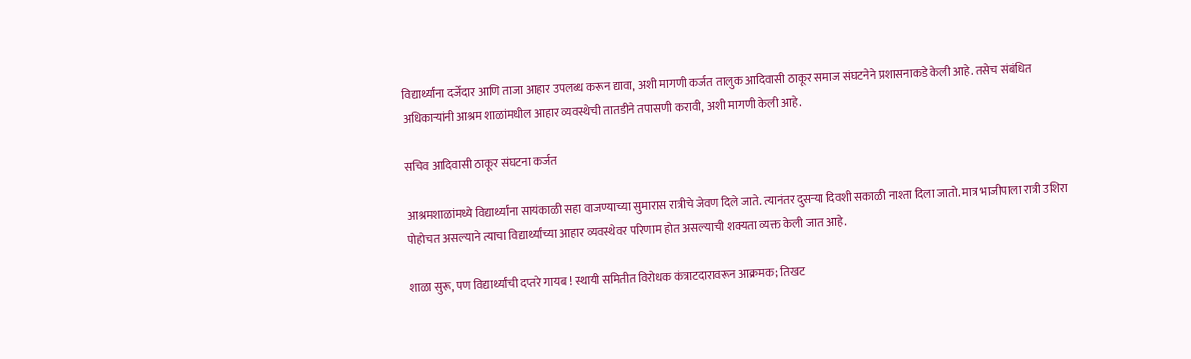विद्यार्थ्यांना दर्जेदार आणि ताजा आहार उपलब्ध करून द्यावा, अशी मागणी कर्जत तालुक आदिवासी ठाकूर समाज संघटनेने प्रशासनाकडे केली आहे. तसेच संबंधित अधिकाऱ्यांनी आश्रम शाळांमधील आहार व्यवस्थेची तातडीने तपासणी करावी, अशी मागणी केली आहे.

सचिव आदिवासी ठाकूर संघटना कर्जत

आश्रमशाळांमध्ये विद्यार्थ्यांना सायंकाळी सहा वाजण्याच्या सुमारास रात्रीचे जेवण दिले जाते. त्यानंतर दुसऱ्या दिवशी सकाळी नाश्ता दिला जातो. मात्र भाजीपाला रात्री उशिरा पोहोचत असल्याने त्याचा विद्यार्थ्यांच्या आहार व्यवस्थेवर परिणाम होत असल्याची शक्यता व्यक्त केली जात आहे.

शाळा सुरू, पण विद्यार्थ्यांची दप्तरे गायब ! स्थायी समितीत विरोधक कंत्राटदारावरून आक्रमक; तिखट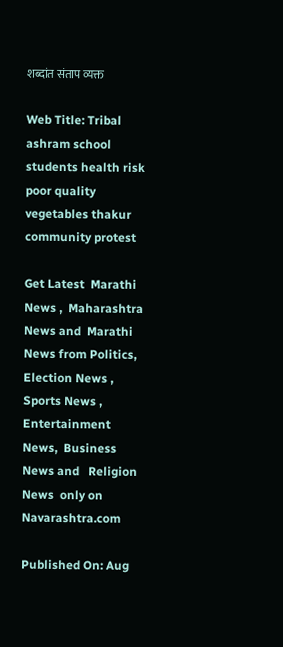शब्दांत संताप व्यक्त

Web Title: Tribal ashram school students health risk poor quality vegetables thakur community protest

Get Latest  Marathi News ,  Maharashtra News and  Marathi News from Politics,  Election News ,  Sports News ,  Entertainment News,  Business News and   Religion News  only on Navarashtra.com

Published On: Aug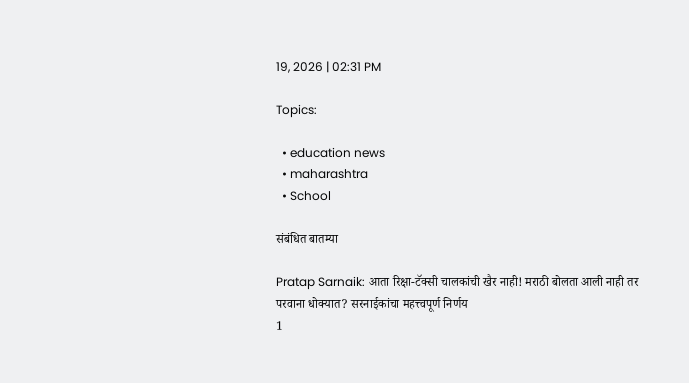19, 2026 | 02:31 PM

Topics:

  • education news
  • maharashtra
  • School

संबंधित बातम्या

Pratap Sarnaik: आता रिक्षा-टॅक्सी चालकांची खैर नाही! मराठी बोलता आली नाही तर परवाना धोक्यात? सरनाईकांचा महत्त्वपूर्ण निर्णय
1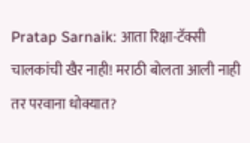Pratap Sarnaik: आता रिक्षा-टॅक्सी चालकांची खैर नाही! मराठी बोलता आली नाही तर परवाना धोक्यात?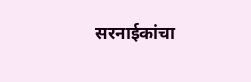सरनाईकांचा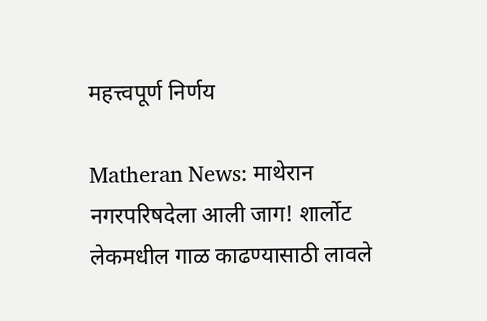महत्त्वपूर्ण निर्णय

Matheran News: माथेरान नगरपरिषदेला आली जाग! शार्लोट लेकमधील गाळ काढण्यासाठी लावले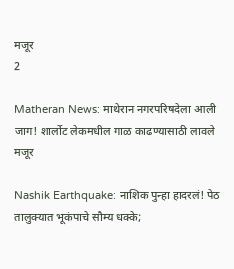मजूर
2

Matheran News: माथेरान नगरपरिषदेला आली जाग! शार्लोट लेकमधील गाळ काढण्यासाठी लावले मजूर

Nashik Earthquake: नाशिक पुन्हा हादरलं! पेठ तालुक्यात भूकंपाचे सौम्य धक्के;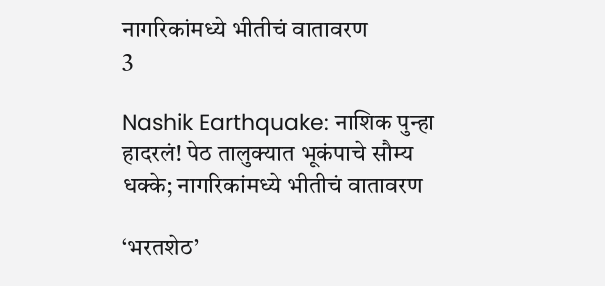नागरिकांमध्ये भीतीचं वातावरण
3

Nashik Earthquake: नाशिक पुन्हा हादरलं! पेठ तालुक्यात भूकंपाचे सौम्य धक्के; नागरिकांमध्ये भीतीचं वातावरण

‘भरतशेठ’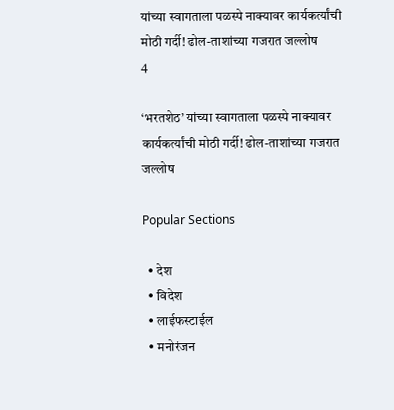यांच्या स्वागताला पळस्पे नाक्यावर कार्यकर्त्यांची मोठी गर्दी! ढोल-ताशांच्या गजरात जल्लोष
4

‘भरतशेठ’ यांच्या स्वागताला पळस्पे नाक्यावर कार्यकर्त्यांची मोठी गर्दी! ढोल-ताशांच्या गजरात जल्लोष

Popular Sections

  • देश
  • विदेश
  • लाईफस्टाईल
  • मनोरंजन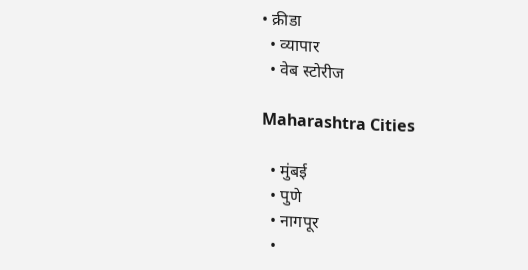• क्रीडा
  • व्यापार
  • वेब स्टोरीज

Maharashtra Cities

  • मुंबई
  • पुणे
  • नागपूर
  •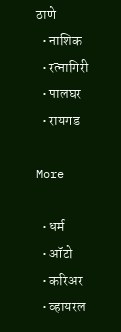ठाणे
  • नाशिक
  • रत्नागिरी
  • पालघर
  • रायगड

More

  • धर्म
  • ऑटो
  • करिअर
  • व्हायरल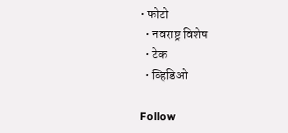• फोटो
  • नवराष्ट्र विशेष
  • टेक
  • व्हिडिओ

Follow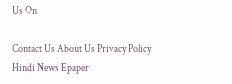Us On

Contact Us About Us Privacy Policy
Hindi News Epaper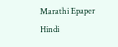Marathi Epaper Hindi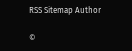RSS Sitemap Author

©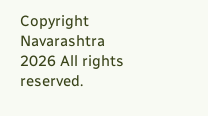Copyright Navarashtra 2026 All rights reserved.